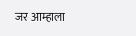जर आम्हाला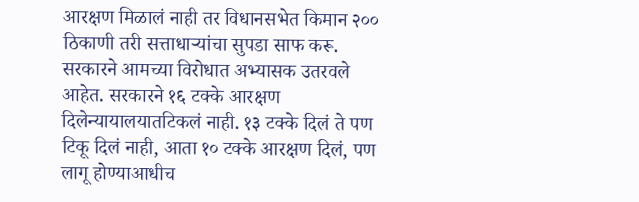आरक्षण मिळालं नाही तर विधानसभेत किमान २०० ठिकाणी तरी सत्ताधाऱ्यांचा सुपडा साफ करू. सरकारने आमच्या विरोधात अभ्यासक उतरवले आहेत. सरकारने १६ टक्के आरक्षण दिलेन्यायालयातटिकलं नाही. १३ टक्के दिलं ते पण टिकू दिलं नाही, आता १० टक्के आरक्षण दिलं, पण लागू होण्याआधीच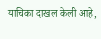याचिका दाखल केली आहे,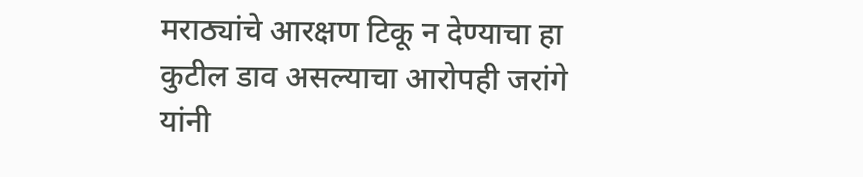मराठ्यांचे आरक्षण टिकू न देण्याचा हा कुटील डाव असल्याचा आरोपही जरांगे यांनी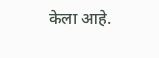केला आहे.